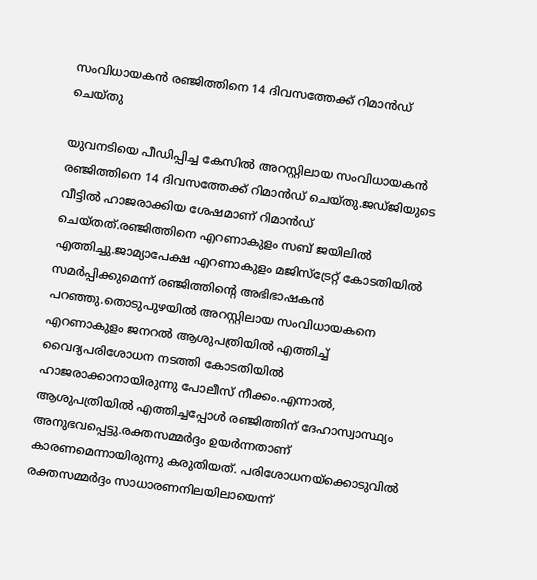സംവിധായകൻ രഞ്ജിത്തിനെ 14 ദിവസത്തേക്ക് റിമാൻഡ് ചെയ്തു

യുവനടിയെ പീഡിപ്പിച്ച കേസിൽ അറസ്റ്റിലായ സംവിധായകൻ രഞ്ജിത്തിനെ 14 ദിവസത്തേക്ക് റിമാൻഡ് ചെയ്തു.ജഡ്ജിയുടെ വീട്ടിൽ ഹാജരാക്കിയ ശേഷമാണ് റിമാൻഡ് ചെയ്തത്.രഞ്ജിത്തിനെ എറണാകുളം സബ് ജയിലിൽ എത്തിച്ചു.ജാമ്യാപേക്ഷ എറണാകുളം മജിസ്ട്രേറ്റ് കോടതിയിൽ സമർപ്പിക്കുമെന്ന് രഞ്ജിത്തിൻ്റെ അഭിഭാഷകൻ പറഞ്ഞു.തൊടുപുഴയിൽ അറസ്റ്റിലായ സംവിധായകനെ എറണാകുളം ജനറൽ ആശുപത്രിയിൽ എത്തിച്ച് വൈദ്യപരിശോധന നടത്തി കോടതിയിൽ ഹാജരാക്കാനായിരുന്നു പോലീസ് നീക്കം.എന്നാൽ, ആശുപത്രിയിൽ എത്തിച്ചപ്പോൾ രഞ്ജിത്തിന് ദേഹാസ്വാസ്ഥ്യം അനുഭവപ്പെട്ടു.രക്തസമ്മർദ്ദം ഉയർന്നതാണ് കാരണമെന്നായിരുന്നു കരുതിയത്. പരിശോധനയ്‌ക്കൊടുവിൽ രക്തസമ്മർദ്ദം സാധാരണനിലയിലായെന്ന്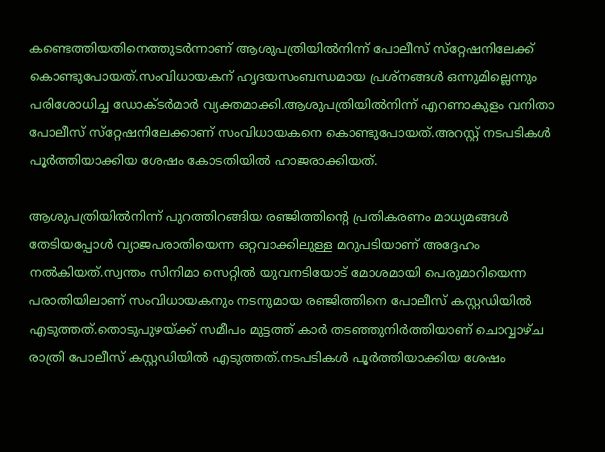കണ്ടെത്തിയതിനെത്തുടർന്നാണ് ആശുപത്രിയിൽനിന്ന് പോലീസ് സ്‌റ്റേഷനിലേക്ക് കൊണ്ടുപോയത്.സംവിധായകന് ഹൃദയസംബന്ധമായ പ്രശ്‌നങ്ങൾ ഒന്നുമില്ലെന്നും പരിശോധിച്ച ഡോക്ടർമാർ വ്യക്തമാക്കി.ആശുപത്രിയിൽനിന്ന് എറണാകുളം വനിതാ പോലീസ് സ്‌റ്റേഷനിലേക്കാണ് സംവിധായകനെ കൊണ്ടുപോയത്.അറസ്റ്റ് നടപടികൾ പൂർത്തിയാക്കിയ ശേഷം കോടതിയിൽ ഹാജരാക്കിയത്.

ആശുപത്രിയിൽനിന്ന് പുറത്തിറങ്ങിയ രഞ്ജിത്തിന്റെ പ്രതികരണം മാധ്യമങ്ങൾ തേടിയപ്പോൾ വ്യാജപരാതിയെന്ന ഒറ്റവാക്കിലുള്ള മറുപടിയാണ് അദ്ദേഹം നൽകിയത്.സ്വന്തം സിനിമാ സെറ്റിൽ യുവനടിയോട് മോശമായി പെരുമാറിയെന്ന പരാതിയിലാണ് സംവിധായകനും നടനുമായ രഞ്ജിത്തിനെ പോലീസ് കസ്റ്റഡിയിൽ എടുത്തത്.തൊടുപുഴയ്ക്ക് സമീപം മുട്ടത്ത് കാർ തടഞ്ഞുനിർത്തിയാണ് ചൊവ്വാഴ്ച രാത്രി പോലീസ് കസ്റ്റഡിയിൽ എടുത്തത്.നടപടികൾ പൂർത്തിയാക്കിയ ശേഷം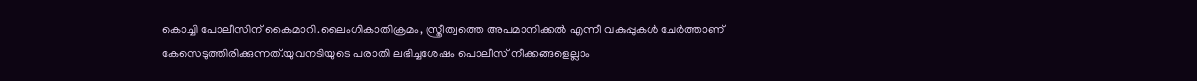കൊച്ചി പോലീസിന് കൈമാറി.ലൈംഗികാതിക്രമം, സ്ത്രീത്വത്തെ അപമാനിക്കൽ എന്നീ വകുപ്പുകൾ ചേർത്താണ് കേസെടുത്തിരിക്കുന്നത്.യുവനടിയുടെ പരാതി ലഭിച്ചശേഷം പൊലീസ് നീക്കങ്ങളെല്ലാം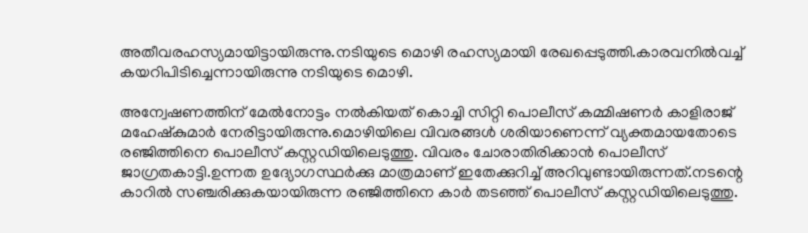അതീവരഹസ്യമായിട്ടായിരുന്നു.നടിയുടെ മൊഴി രഹസ്യമായി രേഖപ്പെടുത്തി.കാരവനിൽവച്ച് കയറിപിടിച്ചെന്നായിരുന്നു നടിയുടെ മൊഴി.

അന്വേഷണത്തിന് മേൽനോട്ടം നൽകിയത് കൊച്ചി സിറ്റി പൊലീസ് കമ്മിഷണർ കാളിരാജ് മഹേഷ്കുമാർ നേരിട്ടായിരുന്നു.മൊഴിയിലെ വിവരങ്ങൾ ശരിയാണെന്ന് വ്യക്തമായതോടെ രഞ്ജിത്തിനെ പൊലീസ് കസ്റ്റഡിയിലെടുത്തു. വിവരം ചോരാതിരിക്കാൻ പൊലീസ് ജാഗ്രതകാട്ടി.ഉന്നത ഉദ്യോഗസ്ഥർക്കു മാത്രമാണ് ഇതേക്കുറിച്ച് അറിവുണ്ടായിരുന്നത്.നടന്റെ കാറിൽ സഞ്ചരിക്കുകയായിരുന്ന രഞ്ജിത്തിനെ കാർ തടഞ്ഞ് പൊലീസ് കസ്റ്റഡിയിലെടുത്തു.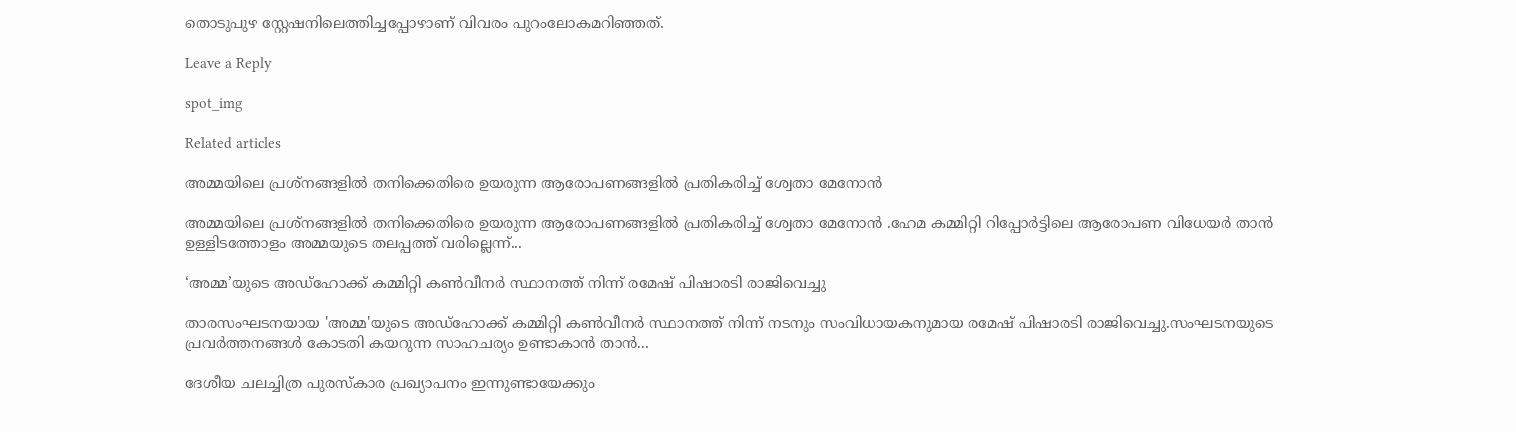തൊടുപുഴ സ്റ്റേഷനിലെത്തിച്ചപ്പോഴാണ് വിവരം പുറംലോകമറിഞ്ഞത്.

Leave a Reply

spot_img

Related articles

അമ്മയിലെ പ്രശ്നങ്ങളില്‍ ‌‌തനിക്കെതിരെ ഉയരുന്ന ആരോപണങ്ങളില്‍ പ്രതികരിച്ച്‌ ശ്വേതാ മേനോൻ

അമ്മയിലെ പ്രശ്നങ്ങളില്‍ ‌‌തനിക്കെതിരെ ഉയരുന്ന ആരോപണങ്ങളില്‍ പ്രതികരിച്ച്‌ ശ്വേതാ മേനോൻ .ഹേമ കമ്മിറ്റി റിപ്പോർട്ടിലെ ആരോപണ വിധേയർ താൻ ഉള്ളിടത്തോളം അമ്മയുടെ തലപ്പത്ത് വരില്ലെന്ന്...

‘അമ്മ’യുടെ അഡ്ഹോക്ക് കമ്മിറ്റി കണ്‍വീനർ സ്ഥാനത്ത് നിന്ന് രമേഷ് പിഷാരടി രാജിവെച്ചു

താരസംഘടനയായ 'അമ്മ'യുടെ അഡ്ഹോക്ക് കമ്മിറ്റി കണ്‍വീനർ സ്ഥാനത്ത് നിന്ന് നടനും സംവിധായകനുമായ രമേഷ് പിഷാരടി രാജിവെച്ചു.സംഘടനയുടെ പ്രവർത്തനങ്ങള്‍ കോടതി കയറുന്ന സാഹചര്യം ഉണ്ടാകാൻ താൻ...

ദേശീയ ചലച്ചിത്ര പുരസ്കാര പ്രഖ്യാപനം ഇന്നുണ്ടായേക്കും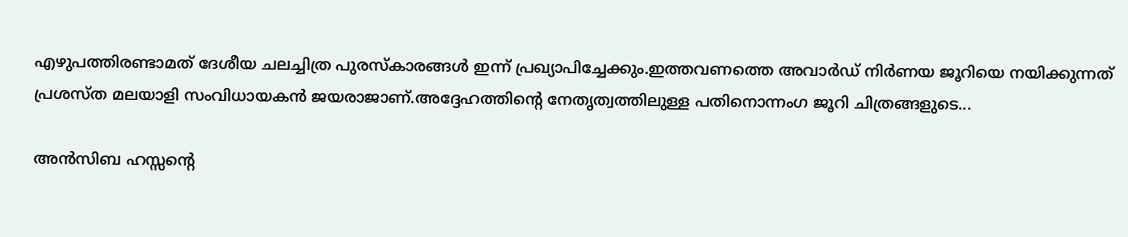എഴുപത്തിരണ്ടാമത് ദേശീയ ചലച്ചിത്ര പുരസ്കാരങ്ങൾ ഇന്ന് പ്രഖ്യാപിച്ചേക്കും.ഇത്തവണത്തെ അവാർഡ് നിർണയ ജൂറിയെ നയിക്കുന്നത് പ്രശസ്ത മലയാളി സംവിധായകൻ ജയരാജാണ്.അദ്ദേഹത്തിന്റെ നേതൃത്വത്തിലുള്ള പതിനൊന്നംഗ ജൂറി ചിത്രങ്ങളുടെ...

അന്‍സിബ ഹസ്സന്റെ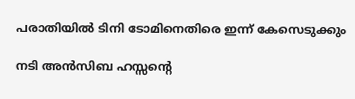പരാതിയില്‍ ടിനി ടോമിനെതിരെ ഇന്ന് കേസെടുക്കും

നടി അന്‍സിബ ഹസ്സന്റെ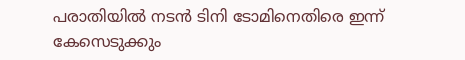പരാതിയില്‍ നടന്‍ ടിനി ടോമിനെതിരെ ഇന്ന് കേസെടുക്കും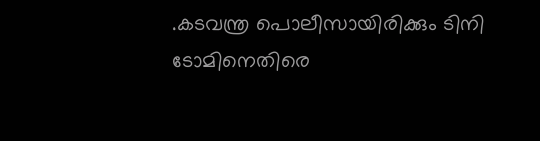.കടവന്ത്ര പൊലീസായിരിക്കും ടിനി ടോമിനെതിരെ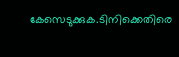കേസെടുക്കുക.ടിനിക്കെതിരെ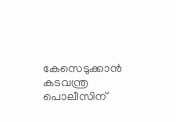കേസെടുക്കാന്‍ കടവന്ത്ര പൊലീസിന്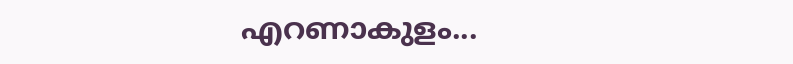എറണാകുളം...